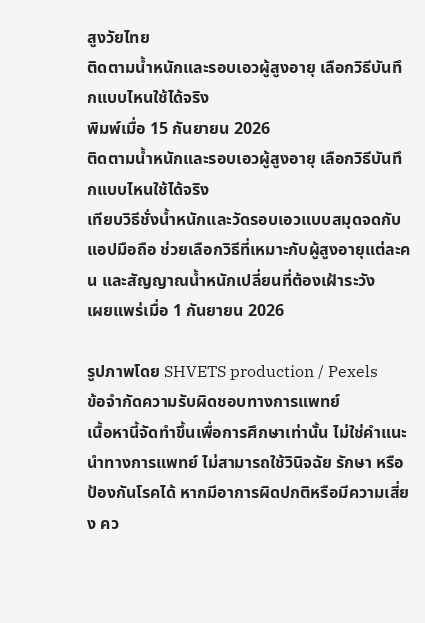สูงวัยไทย
ติดตามน้ำหนักและรอบเอวผู้สูงอายุ เลือกวิธีบันทึกแบบไหนใช้ได้จริง
พิมพ์เมื่อ 15 กันยายน 2026
ติดตามน้ำหนักและรอบเอวผู้สูงอายุ เลือกวิธีบันทึกแบบไหนใช้ได้จริง
เทียบวิธีชั่งน้ำหนักและวัดรอบเอวแบบสมุดจดกับแอปมือถือ ช่วยเลือกวิธีที่เหมาะกับผู้สูงอายุแต่ละคน และสัญญาณน้ำหนักเปลี่ยนที่ต้องเฝ้าระวัง
เผยแพร่เมื่อ 1 กันยายน 2026

รูปภาพโดย SHVETS production / Pexels
ข้อจำกัดความรับผิดชอบทางการแพทย์
เนื้อหานี้จัดทำขึ้นเพื่อการศึกษาเท่านั้น ไม่ใช่คำแนะนำทางการแพทย์ ไม่สามารถใช้วินิจฉัย รักษา หรือป้องกันโรคได้ หากมีอาการผิดปกติหรือมีความเสี่ยง คว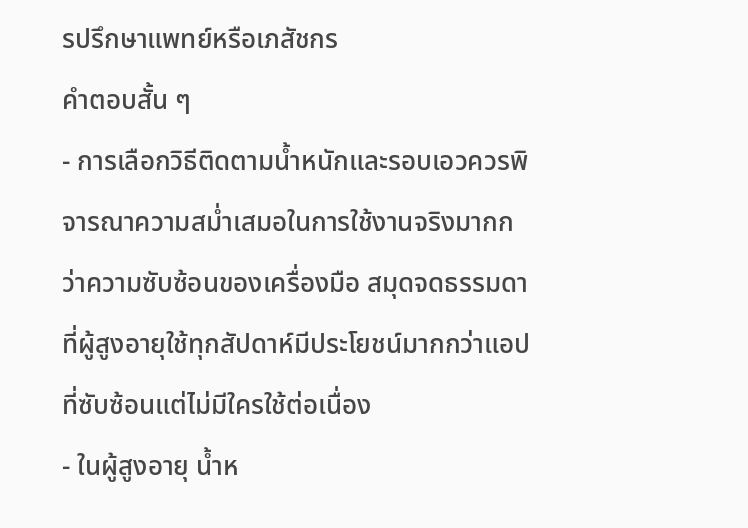รปรึกษาแพทย์หรือเภสัชกร
คำตอบสั้น ๆ
- การเลือกวิธีติดตามน้ำหนักและรอบเอวควรพิจารณาความสม่ำเสมอในการใช้งานจริงมากกว่าความซับซ้อนของเครื่องมือ สมุดจดธรรมดาที่ผู้สูงอายุใช้ทุกสัปดาห์มีประโยชน์มากกว่าแอปที่ซับซ้อนแต่ไม่มีใครใช้ต่อเนื่อง
- ในผู้สูงอายุ น้ำห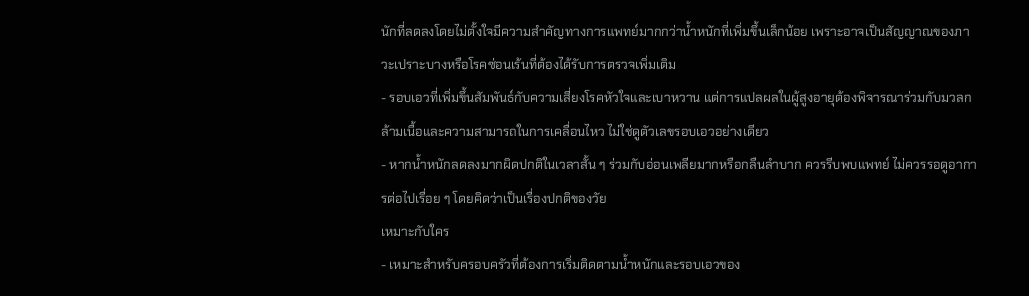นักที่ลดลงโดยไม่ตั้งใจมีความสำคัญทางการแพทย์มากกว่าน้ำหนักที่เพิ่มขึ้นเล็กน้อย เพราะอาจเป็นสัญญาณของภาวะเปราะบางหรือโรคซ่อนเร้นที่ต้องได้รับการตรวจเพิ่มเติม
- รอบเอวที่เพิ่มขึ้นสัมพันธ์กับความเสี่ยงโรคหัวใจและเบาหวาน แต่การแปลผลในผู้สูงอายุต้องพิจารณาร่วมกับมวลกล้ามเนื้อและความสามารถในการเคลื่อนไหว ไม่ใช่ดูตัวเลขรอบเอวอย่างเดียว
- หากน้ำหนักลดลงมากผิดปกติในเวลาสั้น ๆ ร่วมกับอ่อนเพลียมากหรือกลืนลำบาก ควรรีบพบแพทย์ ไม่ควรรอดูอาการต่อไปเรื่อย ๆ โดยคิดว่าเป็นเรื่องปกติของวัย
เหมาะกับใคร
- เหมาะสำหรับครอบครัวที่ต้องการเริ่มติดตามน้ำหนักและรอบเอวของ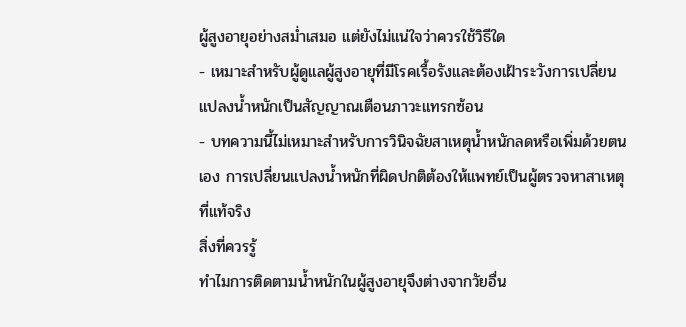ผู้สูงอายุอย่างสม่ำเสมอ แต่ยังไม่แน่ใจว่าควรใช้วิธีใด
- เหมาะสำหรับผู้ดูแลผู้สูงอายุที่มีโรคเรื้อรังและต้องเฝ้าระวังการเปลี่ยนแปลงน้ำหนักเป็นสัญญาณเตือนภาวะแทรกซ้อน
- บทความนี้ไม่เหมาะสำหรับการวินิจฉัยสาเหตุน้ำหนักลดหรือเพิ่มด้วยตนเอง การเปลี่ยนแปลงน้ำหนักที่ผิดปกติต้องให้แพทย์เป็นผู้ตรวจหาสาเหตุที่แท้จริง
สิ่งที่ควรรู้
ทำไมการติดตามน้ำหนักในผู้สูงอายุจึงต่างจากวัยอื่น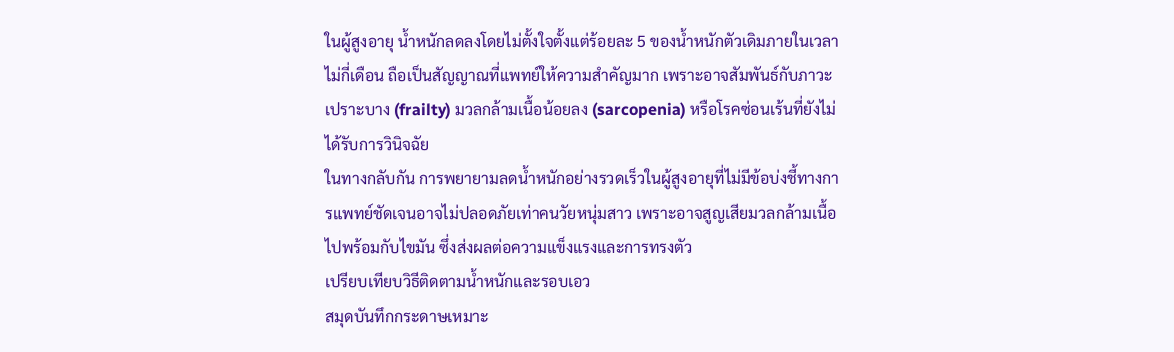ในผู้สูงอายุ น้ำหนักลดลงโดยไม่ตั้งใจตั้งแต่ร้อยละ 5 ของน้ำหนักตัวเดิมภายในเวลาไม่กี่เดือน ถือเป็นสัญญาณที่แพทย์ให้ความสำคัญมาก เพราะอาจสัมพันธ์กับภาวะเปราะบาง (frailty) มวลกล้ามเนื้อน้อยลง (sarcopenia) หรือโรคซ่อนเร้นที่ยังไม่ได้รับการวินิจฉัย
ในทางกลับกัน การพยายามลดน้ำหนักอย่างรวดเร็วในผู้สูงอายุที่ไม่มีข้อบ่งชี้ทางการแพทย์ชัดเจนอาจไม่ปลอดภัยเท่าคนวัยหนุ่มสาว เพราะอาจสูญเสียมวลกล้ามเนื้อไปพร้อมกับไขมัน ซึ่งส่งผลต่อความแข็งแรงและการทรงตัว
เปรียบเทียบวิธีติดตามน้ำหนักและรอบเอว
สมุดบันทึกกระดาษเหมาะ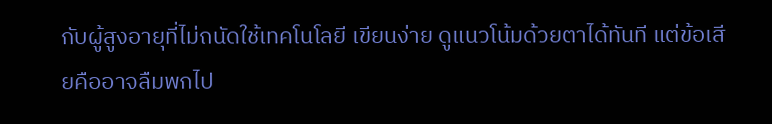กับผู้สูงอายุที่ไม่ถนัดใช้เทคโนโลยี เขียนง่าย ดูแนวโน้มด้วยตาได้ทันที แต่ข้อเสียคืออาจลืมพกไป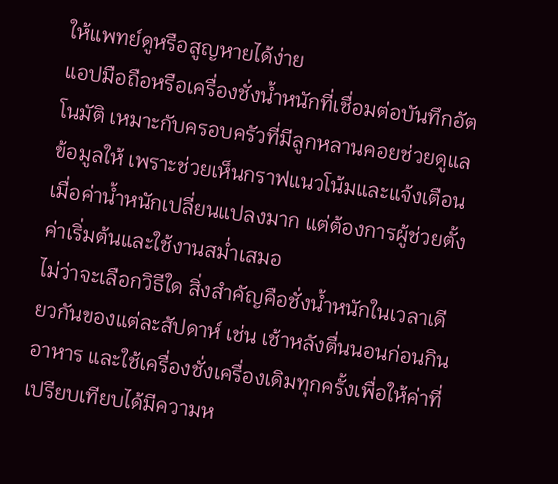ให้แพทย์ดูหรือสูญหายได้ง่าย
แอปมือถือหรือเครื่องชั่งน้ำหนักที่เชื่อมต่อบันทึกอัตโนมัติ เหมาะกับครอบครัวที่มีลูกหลานคอยช่วยดูแลข้อมูลให้ เพราะช่วยเห็นกราฟแนวโน้มและแจ้งเตือนเมื่อค่าน้ำหนักเปลี่ยนแปลงมาก แต่ต้องการผู้ช่วยตั้งค่าเริ่มต้นและใช้งานสม่ำเสมอ
ไม่ว่าจะเลือกวิธีใด สิ่งสำคัญคือชั่งน้ำหนักในเวลาเดียวกันของแต่ละสัปดาห์ เช่น เช้าหลังตื่นนอนก่อนกินอาหาร และใช้เครื่องชั่งเครื่องเดิมทุกครั้งเพื่อให้ค่าที่เปรียบเทียบได้มีความห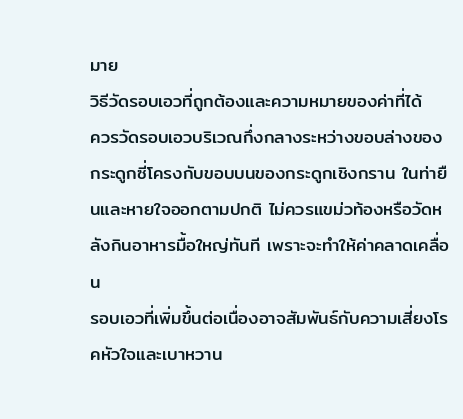มาย
วิธีวัดรอบเอวที่ถูกต้องและความหมายของค่าที่ได้
ควรวัดรอบเอวบริเวณกึ่งกลางระหว่างขอบล่างของกระดูกซี่โครงกับขอบบนของกระดูกเชิงกราน ในท่ายืนและหายใจออกตามปกติ ไม่ควรแขม่วท้องหรือวัดหลังกินอาหารมื้อใหญ่ทันที เพราะจะทำให้ค่าคลาดเคลื่อน
รอบเอวที่เพิ่มขึ้นต่อเนื่องอาจสัมพันธ์กับความเสี่ยงโรคหัวใจและเบาหวาน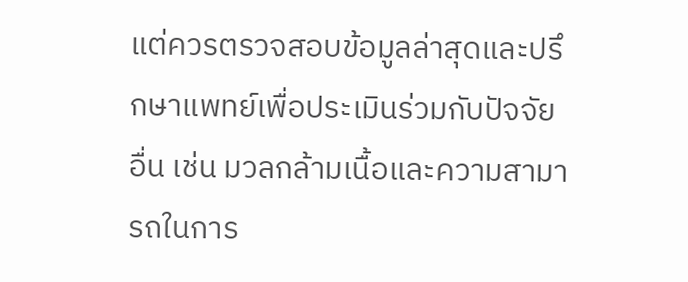แต่ควรตรวจสอบข้อมูลล่าสุดและปรึกษาแพทย์เพื่อประเมินร่วมกับปัจจัยอื่น เช่น มวลกล้ามเนื้อและความสามารถในการ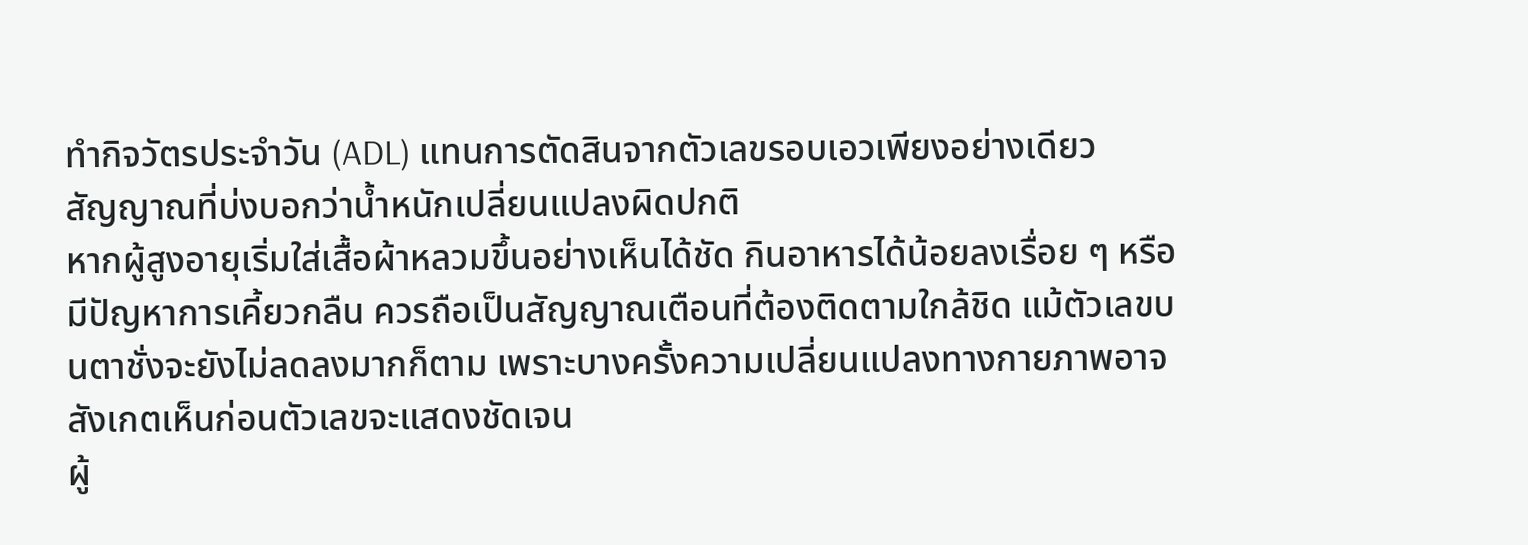ทำกิจวัตรประจำวัน (ADL) แทนการตัดสินจากตัวเลขรอบเอวเพียงอย่างเดียว
สัญญาณที่บ่งบอกว่าน้ำหนักเปลี่ยนแปลงผิดปกติ
หากผู้สูงอายุเริ่มใส่เสื้อผ้าหลวมขึ้นอย่างเห็นได้ชัด กินอาหารได้น้อยลงเรื่อย ๆ หรือมีปัญหาการเคี้ยวกลืน ควรถือเป็นสัญญาณเตือนที่ต้องติดตามใกล้ชิด แม้ตัวเลขบนตาชั่งจะยังไม่ลดลงมากก็ตาม เพราะบางครั้งความเปลี่ยนแปลงทางกายภาพอาจสังเกตเห็นก่อนตัวเลขจะแสดงชัดเจน
ผู้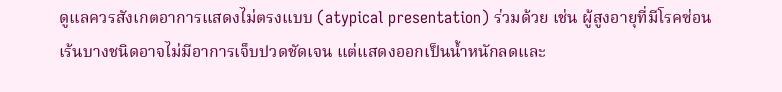ดูแลควรสังเกตอาการแสดงไม่ตรงแบบ (atypical presentation) ร่วมด้วย เช่น ผู้สูงอายุที่มีโรคซ่อนเร้นบางชนิดอาจไม่มีอาการเจ็บปวดชัดเจน แต่แสดงออกเป็นน้ำหนักลดและ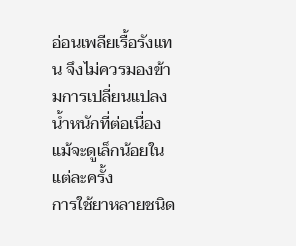อ่อนเพลียเรื้อรังแทน จึงไม่ควรมองข้ามการเปลี่ยนแปลงน้ำหนักที่ต่อเนื่องแม้จะดูเล็กน้อยในแต่ละครั้ง
การใช้ยาหลายชนิด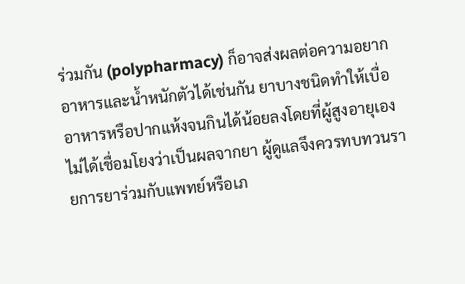ร่วมกัน (polypharmacy) ก็อาจส่งผลต่อความอยากอาหารและน้ำหนักตัวได้เช่นกัน ยาบางชนิดทำให้เบื่ออาหารหรือปากแห้งจนกินได้น้อยลงโดยที่ผู้สูงอายุเองไม่ได้เชื่อมโยงว่าเป็นผลจากยา ผู้ดูแลจึงควรทบทวนรายการยาร่วมกับแพทย์หรือเภ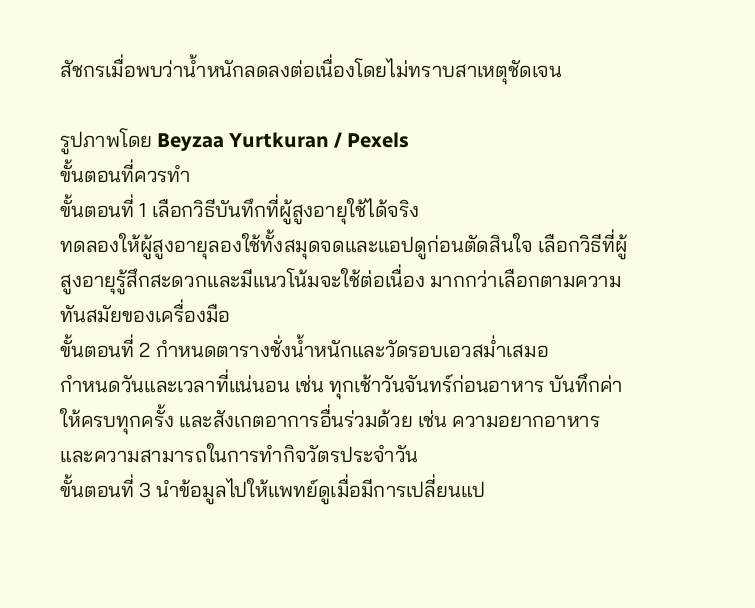สัชกรเมื่อพบว่าน้ำหนักลดลงต่อเนื่องโดยไม่ทราบสาเหตุชัดเจน

รูปภาพโดย Beyzaa Yurtkuran / Pexels
ขั้นตอนที่ควรทำ
ขั้นตอนที่ 1 เลือกวิธีบันทึกที่ผู้สูงอายุใช้ได้จริง
ทดลองให้ผู้สูงอายุลองใช้ทั้งสมุดจดและแอปดูก่อนตัดสินใจ เลือกวิธีที่ผู้สูงอายุรู้สึกสะดวกและมีแนวโน้มจะใช้ต่อเนื่อง มากกว่าเลือกตามความทันสมัยของเครื่องมือ
ขั้นตอนที่ 2 กำหนดตารางชั่งน้ำหนักและวัดรอบเอวสม่ำเสมอ
กำหนดวันและเวลาที่แน่นอน เช่น ทุกเช้าวันจันทร์ก่อนอาหาร บันทึกค่าให้ครบทุกครั้ง และสังเกตอาการอื่นร่วมด้วย เช่น ความอยากอาหารและความสามารถในการทำกิจวัตรประจำวัน
ขั้นตอนที่ 3 นำข้อมูลไปให้แพทย์ดูเมื่อมีการเปลี่ยนแป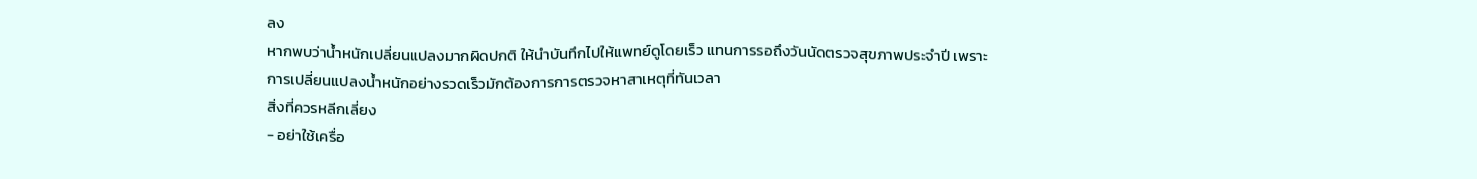ลง
หากพบว่าน้ำหนักเปลี่ยนแปลงมากผิดปกติ ให้นำบันทึกไปให้แพทย์ดูโดยเร็ว แทนการรอถึงวันนัดตรวจสุขภาพประจำปี เพราะการเปลี่ยนแปลงน้ำหนักอย่างรวดเร็วมักต้องการการตรวจหาสาเหตุที่ทันเวลา
สิ่งที่ควรหลีกเลี่ยง
- อย่าใช้เครื่อ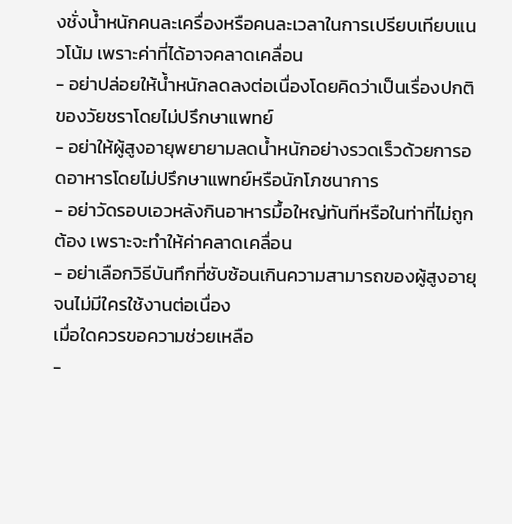งชั่งน้ำหนักคนละเครื่องหรือคนละเวลาในการเปรียบเทียบแนวโน้ม เพราะค่าที่ได้อาจคลาดเคลื่อน
- อย่าปล่อยให้น้ำหนักลดลงต่อเนื่องโดยคิดว่าเป็นเรื่องปกติของวัยชราโดยไม่ปรึกษาแพทย์
- อย่าให้ผู้สูงอายุพยายามลดน้ำหนักอย่างรวดเร็วด้วยการอดอาหารโดยไม่ปรึกษาแพทย์หรือนักโภชนาการ
- อย่าวัดรอบเอวหลังกินอาหารมื้อใหญ่ทันทีหรือในท่าที่ไม่ถูกต้อง เพราะจะทำให้ค่าคลาดเคลื่อน
- อย่าเลือกวิธีบันทึกที่ซับซ้อนเกินความสามารถของผู้สูงอายุจนไม่มีใครใช้งานต่อเนื่อง
เมื่อใดควรขอความช่วยเหลือ
-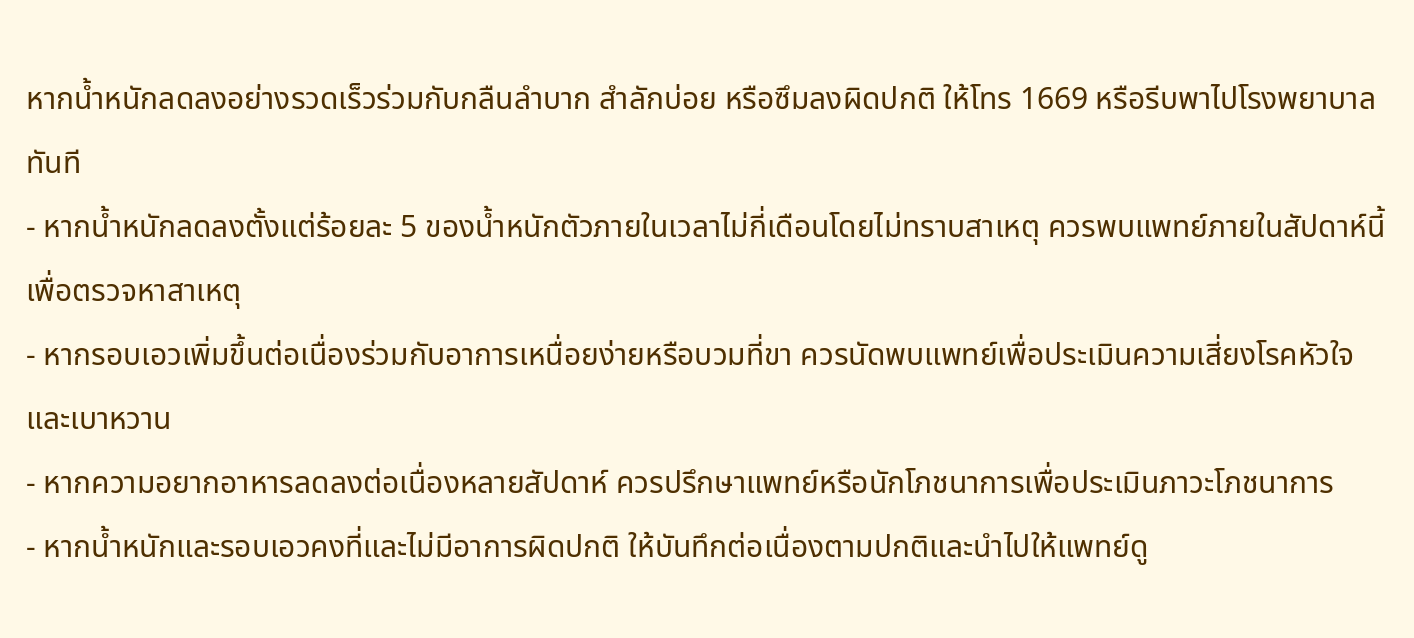หากน้ำหนักลดลงอย่างรวดเร็วร่วมกับกลืนลำบาก สำลักบ่อย หรือซึมลงผิดปกติ ให้โทร 1669 หรือรีบพาไปโรงพยาบาลทันที
- หากน้ำหนักลดลงตั้งแต่ร้อยละ 5 ของน้ำหนักตัวภายในเวลาไม่กี่เดือนโดยไม่ทราบสาเหตุ ควรพบแพทย์ภายในสัปดาห์นี้เพื่อตรวจหาสาเหตุ
- หากรอบเอวเพิ่มขึ้นต่อเนื่องร่วมกับอาการเหนื่อยง่ายหรือบวมที่ขา ควรนัดพบแพทย์เพื่อประเมินความเสี่ยงโรคหัวใจและเบาหวาน
- หากความอยากอาหารลดลงต่อเนื่องหลายสัปดาห์ ควรปรึกษาแพทย์หรือนักโภชนาการเพื่อประเมินภาวะโภชนาการ
- หากน้ำหนักและรอบเอวคงที่และไม่มีอาการผิดปกติ ให้บันทึกต่อเนื่องตามปกติและนำไปให้แพทย์ดู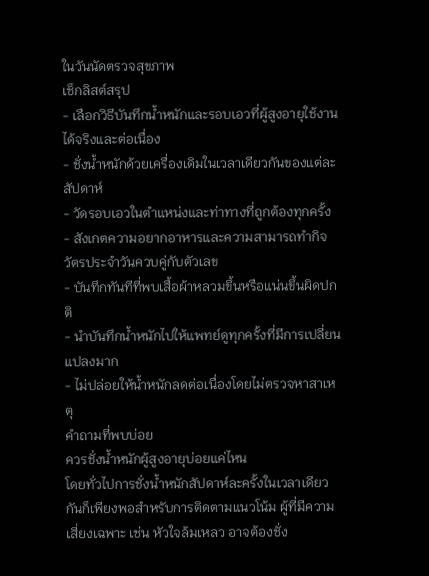ในวันนัดตรวจสุขภาพ
เช็กลิสต์สรุป
- เลือกวิธีบันทึกน้ำหนักและรอบเอวที่ผู้สูงอายุใช้งานได้จริงและต่อเนื่อง
- ชั่งน้ำหนักด้วยเครื่องเดิมในเวลาเดียวกันของแต่ละสัปดาห์
- วัดรอบเอวในตำแหน่งและท่าทางที่ถูกต้องทุกครั้ง
- สังเกตความอยากอาหารและความสามารถทำกิจวัตรประจำวันควบคู่กับตัวเลข
- บันทึกทันทีที่พบเสื้อผ้าหลวมขึ้นหรือแน่นขึ้นผิดปกติ
- นำบันทึกน้ำหนักไปให้แพทย์ดูทุกครั้งที่มีการเปลี่ยนแปลงมาก
- ไม่ปล่อยให้น้ำหนักลดต่อเนื่องโดยไม่ตรวจหาสาเหตุ
คำถามที่พบบ่อย
ควรชั่งน้ำหนักผู้สูงอายุบ่อยแค่ไหน
โดยทั่วไปการชั่งน้ำหนักสัปดาห์ละครั้งในเวลาเดียวกันก็เพียงพอสำหรับการติดตามแนวโน้ม ผู้ที่มีความเสี่ยงเฉพาะ เช่น หัวใจล้มเหลว อาจต้องชั่ง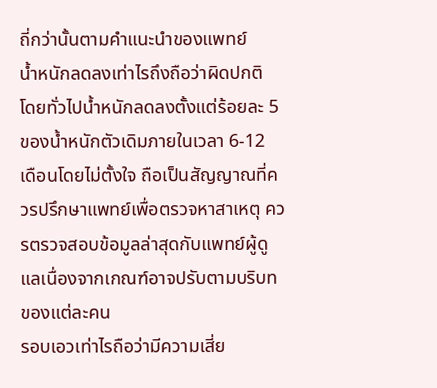ถี่กว่านั้นตามคำแนะนำของแพทย์
น้ำหนักลดลงเท่าไรถึงถือว่าผิดปกติ
โดยทั่วไปน้ำหนักลดลงตั้งแต่ร้อยละ 5 ของน้ำหนักตัวเดิมภายในเวลา 6-12 เดือนโดยไม่ตั้งใจ ถือเป็นสัญญาณที่ควรปรึกษาแพทย์เพื่อตรวจหาสาเหตุ ควรตรวจสอบข้อมูลล่าสุดกับแพทย์ผู้ดูแลเนื่องจากเกณฑ์อาจปรับตามบริบทของแต่ละคน
รอบเอวเท่าไรถือว่ามีความเสี่ย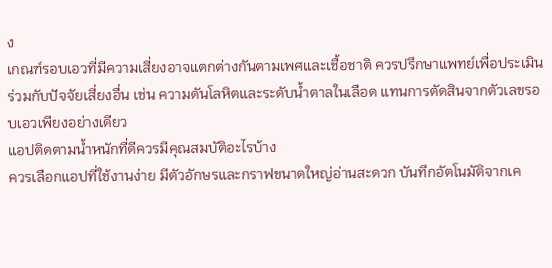ง
เกณฑ์รอบเอวที่มีความเสี่ยงอาจแตกต่างกันตามเพศและเชื้อชาติ ควรปรึกษาแพทย์เพื่อประเมินร่วมกับปัจจัยเสี่ยงอื่น เช่น ความดันโลหิตและระดับน้ำตาลในเลือด แทนการตัดสินจากตัวเลขรอบเอวเพียงอย่างเดียว
แอปติดตามน้ำหนักที่ดีควรมีคุณสมบัติอะไรบ้าง
ควรเลือกแอปที่ใช้งานง่าย มีตัวอักษรและกราฟขนาดใหญ่อ่านสะดวก บันทึกอัตโนมัติจากเค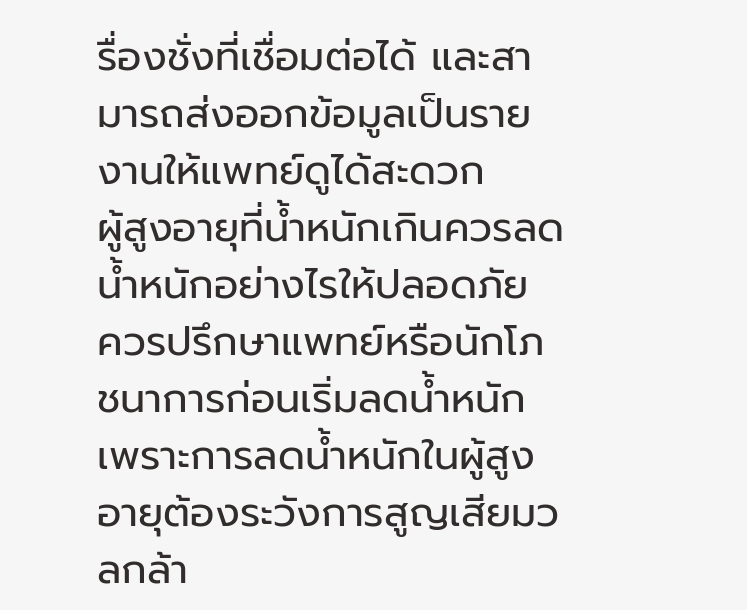รื่องชั่งที่เชื่อมต่อได้ และสามารถส่งออกข้อมูลเป็นรายงานให้แพทย์ดูได้สะดวก
ผู้สูงอายุที่น้ำหนักเกินควรลดน้ำหนักอย่างไรให้ปลอดภัย
ควรปรึกษาแพทย์หรือนักโภชนาการก่อนเริ่มลดน้ำหนัก เพราะการลดน้ำหนักในผู้สูงอายุต้องระวังการสูญเสียมวลกล้า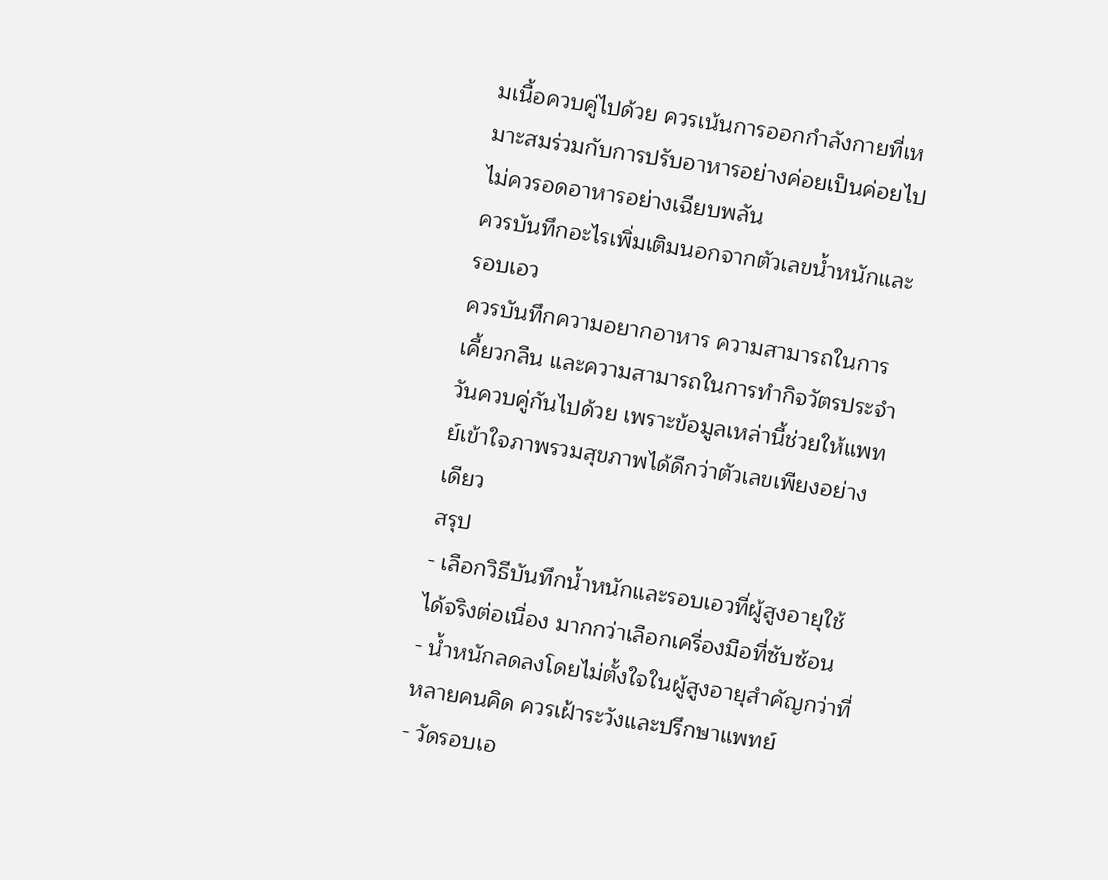มเนื้อควบคู่ไปด้วย ควรเน้นการออกกำลังกายที่เหมาะสมร่วมกับการปรับอาหารอย่างค่อยเป็นค่อยไป ไม่ควรอดอาหารอย่างเฉียบพลัน
ควรบันทึกอะไรเพิ่มเติมนอกจากตัวเลขน้ำหนักและรอบเอว
ควรบันทึกความอยากอาหาร ความสามารถในการเคี้ยวกลืน และความสามารถในการทำกิจวัตรประจำวันควบคู่กันไปด้วย เพราะข้อมูลเหล่านี้ช่วยให้แพทย์เข้าใจภาพรวมสุขภาพได้ดีกว่าตัวเลขเพียงอย่างเดียว
สรุป
- เลือกวิธีบันทึกน้ำหนักและรอบเอวที่ผู้สูงอายุใช้ได้จริงต่อเนื่อง มากกว่าเลือกเครื่องมือที่ซับซ้อน
- น้ำหนักลดลงโดยไม่ตั้งใจในผู้สูงอายุสำคัญกว่าที่หลายคนคิด ควรเฝ้าระวังและปรึกษาแพทย์
- วัดรอบเอ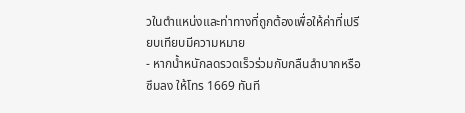วในตำแหน่งและท่าทางที่ถูกต้องเพื่อให้ค่าที่เปรียบเทียบมีความหมาย
- หากน้ำหนักลดรวดเร็วร่วมกับกลืนลำบากหรือซึมลง ให้โทร 1669 ทันที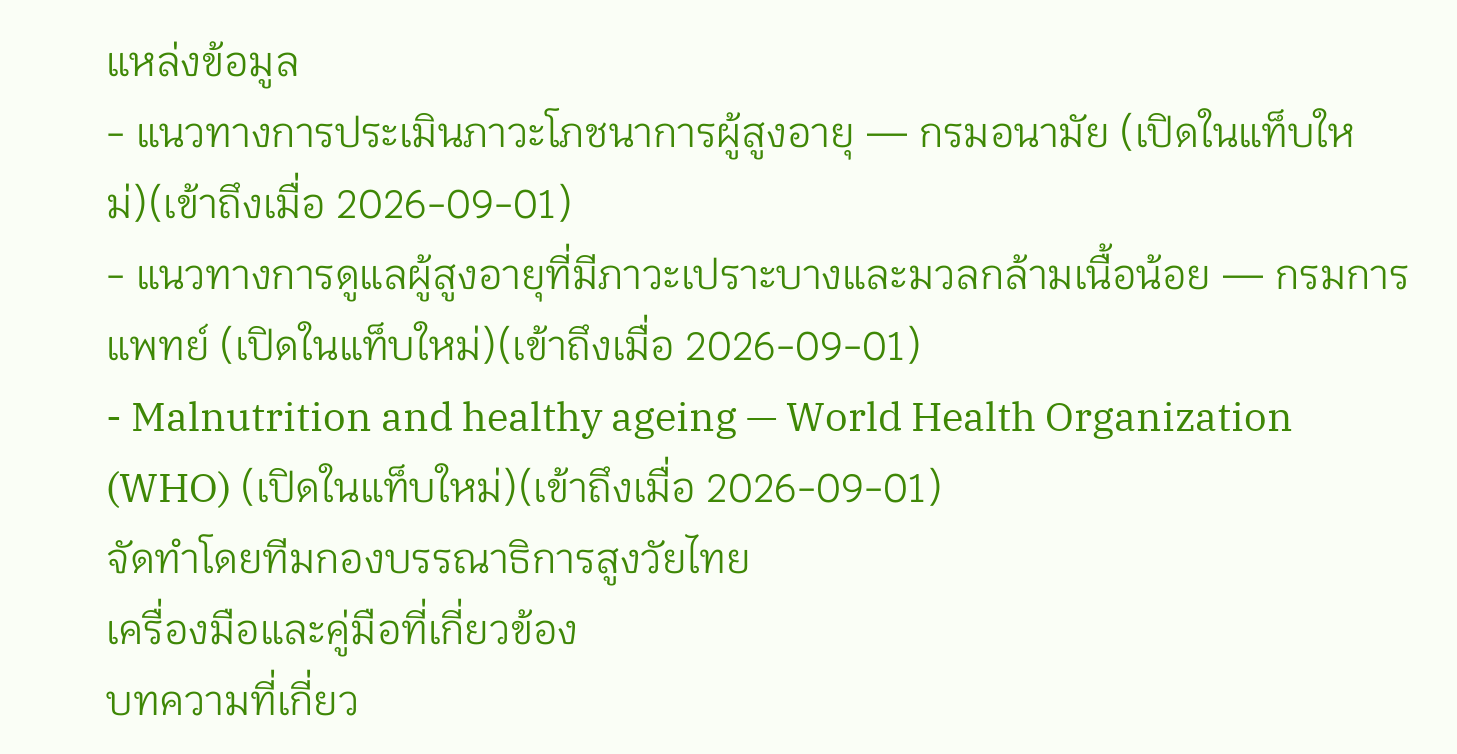แหล่งข้อมูล
- แนวทางการประเมินภาวะโภชนาการผู้สูงอายุ — กรมอนามัย (เปิดในแท็บใหม่)(เข้าถึงเมื่อ 2026-09-01)
- แนวทางการดูแลผู้สูงอายุที่มีภาวะเปราะบางและมวลกล้ามเนื้อน้อย — กรมการแพทย์ (เปิดในแท็บใหม่)(เข้าถึงเมื่อ 2026-09-01)
- Malnutrition and healthy ageing — World Health Organization (WHO) (เปิดในแท็บใหม่)(เข้าถึงเมื่อ 2026-09-01)
จัดทำโดยทีมกองบรรณาธิการสูงวัยไทย
เครื่องมือและคู่มือที่เกี่ยวข้อง
บทความที่เกี่ยว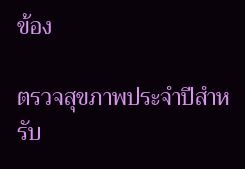ข้อง

ตรวจสุขภาพประจำปีสำหรับ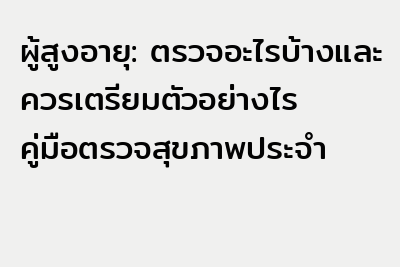ผู้สูงอายุ: ตรวจอะไรบ้างและควรเตรียมตัวอย่างไร
คู่มือตรวจสุขภาพประจำ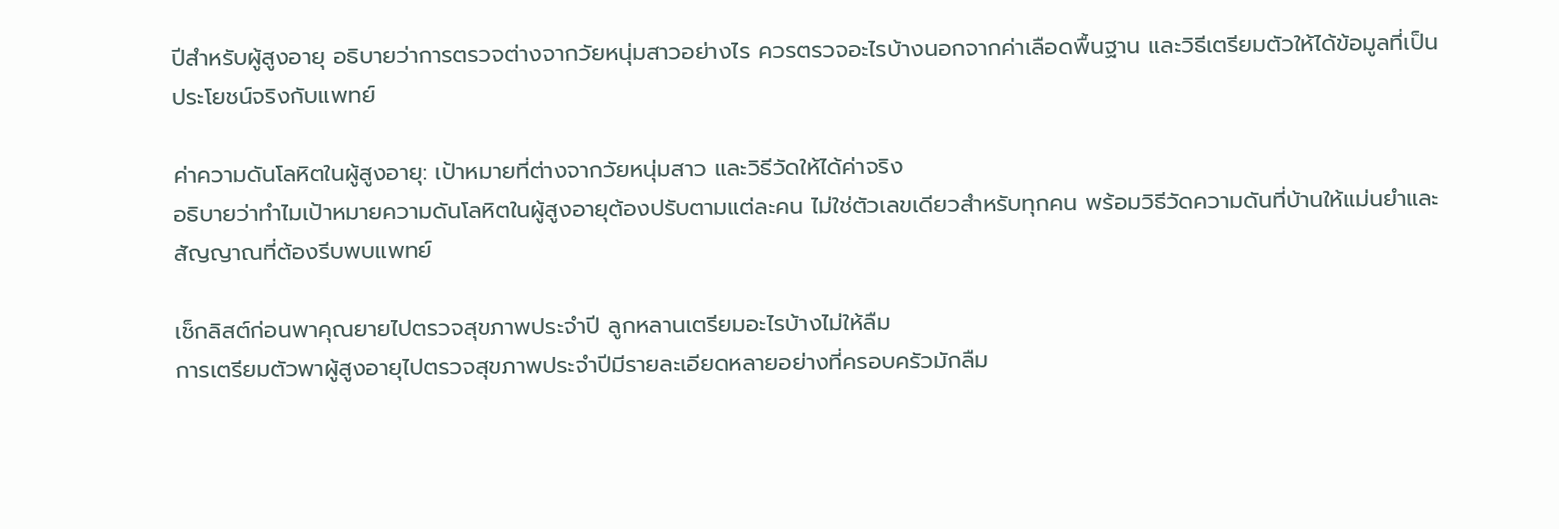ปีสำหรับผู้สูงอายุ อธิบายว่าการตรวจต่างจากวัยหนุ่มสาวอย่างไร ควรตรวจอะไรบ้างนอกจากค่าเลือดพื้นฐาน และวิธีเตรียมตัวให้ได้ข้อมูลที่เป็นประโยชน์จริงกับแพทย์

ค่าความดันโลหิตในผู้สูงอายุ: เป้าหมายที่ต่างจากวัยหนุ่มสาว และวิธีวัดให้ได้ค่าจริง
อธิบายว่าทำไมเป้าหมายความดันโลหิตในผู้สูงอายุต้องปรับตามแต่ละคน ไม่ใช่ตัวเลขเดียวสำหรับทุกคน พร้อมวิธีวัดความดันที่บ้านให้แม่นยำและสัญญาณที่ต้องรีบพบแพทย์

เช็กลิสต์ก่อนพาคุณยายไปตรวจสุขภาพประจำปี ลูกหลานเตรียมอะไรบ้างไม่ให้ลืม
การเตรียมตัวพาผู้สูงอายุไปตรวจสุขภาพประจำปีมีรายละเอียดหลายอย่างที่ครอบครัวมักลืม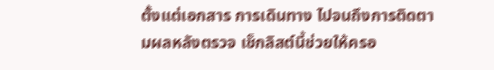ตั้งแต่เอกสาร การเดินทาง ไปจนถึงการติดตามผลหลังตรวจ เช็กลิสต์นี้ช่วยให้ครอ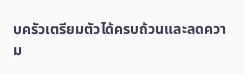บครัวเตรียมตัวได้ครบถ้วนและลดความ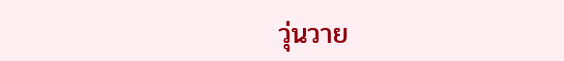วุ่นวาย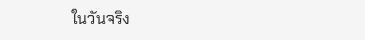ในวันจริง